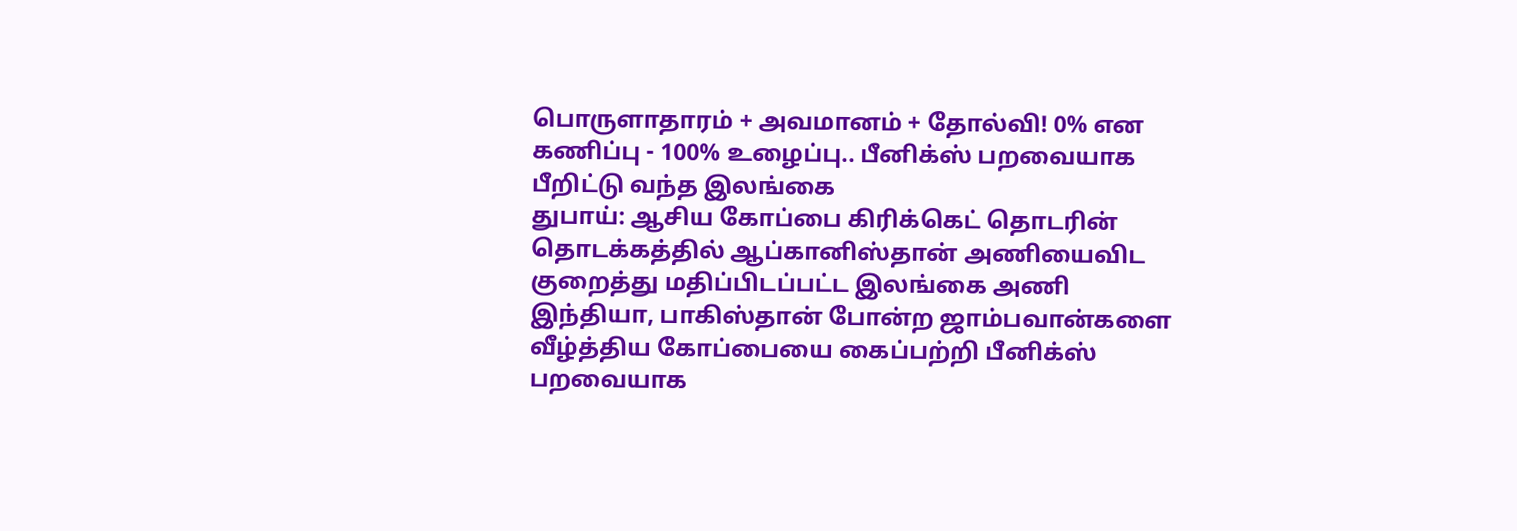பொருளாதாரம் + அவமானம் + தோல்வி! 0% என கணிப்பு - 100% உழைப்பு.. பீனிக்ஸ் பறவையாக பீறிட்டு வந்த இலங்கை
துபாய்: ஆசிய கோப்பை கிரிக்கெட் தொடரின் தொடக்கத்தில் ஆப்கானிஸ்தான் அணியைவிட குறைத்து மதிப்பிடப்பட்ட இலங்கை அணி இந்தியா, பாகிஸ்தான் போன்ற ஜாம்பவான்களை வீழ்த்திய கோப்பையை கைப்பற்றி பீனிக்ஸ் பறவையாக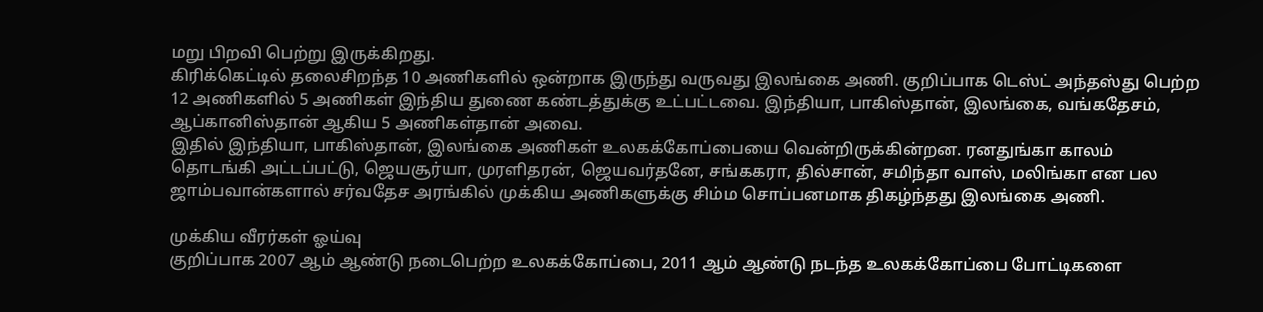மறு பிறவி பெற்று இருக்கிறது.
கிரிக்கெட்டில் தலைசிறந்த 10 அணிகளில் ஒன்றாக இருந்து வருவது இலங்கை அணி. குறிப்பாக டெஸ்ட் அந்தஸ்து பெற்ற 12 அணிகளில் 5 அணிகள் இந்திய துணை கண்டத்துக்கு உட்பட்டவை. இந்தியா, பாகிஸ்தான், இலங்கை, வங்கதேசம், ஆப்கானிஸ்தான் ஆகிய 5 அணிகள்தான் அவை.
இதில் இந்தியா, பாகிஸ்தான், இலங்கை அணிகள் உலகக்கோப்பையை வென்றிருக்கின்றன. ரனதுங்கா காலம் தொடங்கி அட்டப்பட்டு, ஜெயசூர்யா, முரளிதரன், ஜெயவர்தனே, சங்ககரா, தில்சான், சமிந்தா வாஸ், மலிங்கா என பல ஜாம்பவான்களால் சர்வதேச அரங்கில் முக்கிய அணிகளுக்கு சிம்ம சொப்பனமாக திகழ்ந்தது இலங்கை அணி.

முக்கிய வீரர்கள் ஓய்வு
குறிப்பாக 2007 ஆம் ஆண்டு நடைபெற்ற உலகக்கோப்பை, 2011 ஆம் ஆண்டு நடந்த உலகக்கோப்பை போட்டிகளை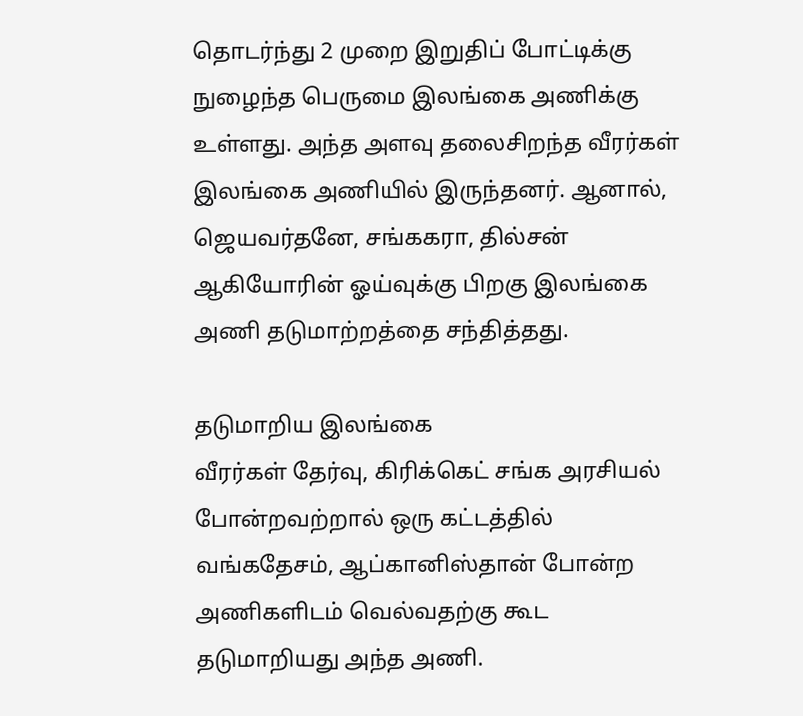தொடர்ந்து 2 முறை இறுதிப் போட்டிக்கு நுழைந்த பெருமை இலங்கை அணிக்கு உள்ளது. அந்த அளவு தலைசிறந்த வீரர்கள் இலங்கை அணியில் இருந்தனர். ஆனால், ஜெயவர்தனே, சங்ககரா, தில்சன் ஆகியோரின் ஓய்வுக்கு பிறகு இலங்கை அணி தடுமாற்றத்தை சந்தித்தது.

தடுமாறிய இலங்கை
வீரர்கள் தேர்வு, கிரிக்கெட் சங்க அரசியல் போன்றவற்றால் ஒரு கட்டத்தில் வங்கதேசம், ஆப்கானிஸ்தான் போன்ற அணிகளிடம் வெல்வதற்கு கூட தடுமாறியது அந்த அணி.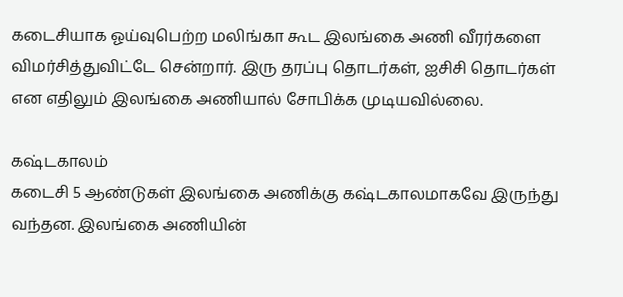கடைசியாக ஓய்வுபெற்ற மலிங்கா கூட இலங்கை அணி வீரர்களை விமர்சித்துவிட்டே சென்றார். இரு தரப்பு தொடர்கள், ஐசிசி தொடர்கள் என எதிலும் இலங்கை அணியால் சோபிக்க முடியவில்லை.

கஷ்டகாலம்
கடைசி 5 ஆண்டுகள் இலங்கை அணிக்கு கஷ்டகாலமாகவே இருந்து வந்தன. இலங்கை அணியின்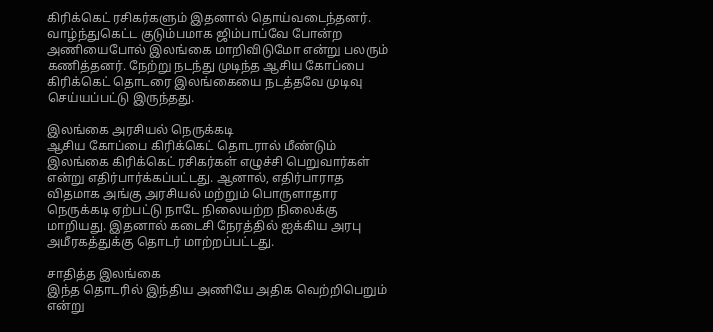கிரிக்கெட் ரசிகர்களும் இதனால் தொய்வடைந்தனர். வாழ்ந்துகெட்ட குடும்பமாக ஜிம்பாப்வே போன்ற அணியைபோல் இலங்கை மாறிவிடுமோ என்று பலரும் கணித்தனர். நேற்று நடந்து முடிந்த ஆசிய கோப்பை கிரிக்கெட் தொடரை இலங்கையை நடத்தவே முடிவு செய்யப்பட்டு இருந்தது.

இலங்கை அரசியல் நெருக்கடி
ஆசிய கோப்பை கிரிக்கெட் தொடரால் மீண்டும் இலங்கை கிரிக்கெட் ரசிகர்கள் எழுச்சி பெறுவார்கள் என்று எதிர்பார்க்கப்பட்டது. ஆனால், எதிர்பாராத விதமாக அங்கு அரசியல் மற்றும் பொருளாதார நெருக்கடி ஏற்பட்டு நாடே நிலையற்ற நிலைக்கு மாறியது. இதனால் கடைசி நேரத்தில் ஐக்கிய அரபு அமீரகத்துக்கு தொடர் மாற்றப்பட்டது.

சாதித்த இலங்கை
இந்த தொடரில் இந்திய அணியே அதிக வெற்றிபெறும் என்று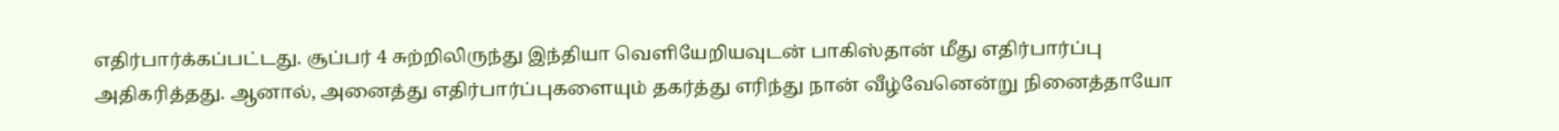எதிர்பார்க்கப்பட்டது. சூப்பர் 4 சுற்றிலிருந்து இந்தியா வெளியேறியவுடன் பாகிஸ்தான் மீது எதிர்பார்ப்பு அதிகரித்தது. ஆனால், அனைத்து எதிர்பார்ப்புகளையும் தகர்த்து எரிந்து நான் வீழ்வேனென்று நினைத்தாயோ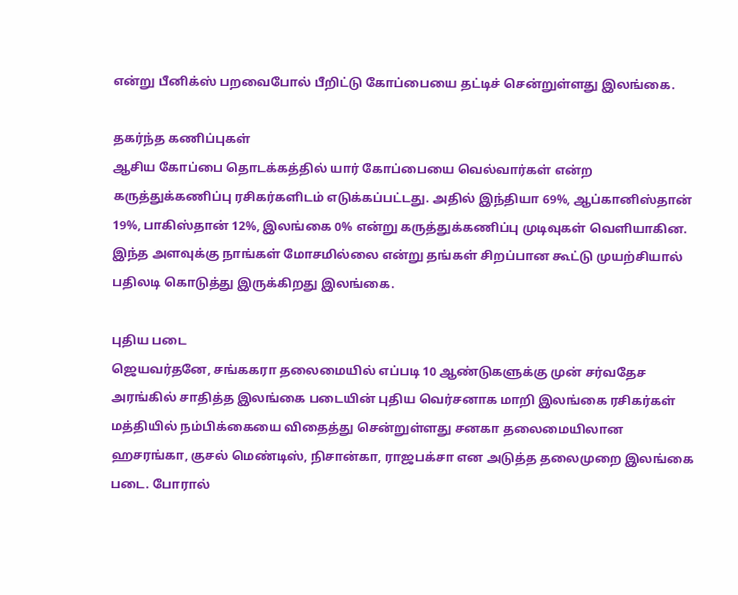என்று பீனிக்ஸ் பறவைபோல் பீறிட்டு கோப்பையை தட்டிச் சென்றுள்ளது இலங்கை.

தகர்ந்த கணிப்புகள்
ஆசிய கோப்பை தொடக்கத்தில் யார் கோப்பையை வெல்வார்கள் என்ற கருத்துக்கணிப்பு ரசிகர்களிடம் எடுக்கப்பட்டது. அதில் இந்தியா 69%, ஆப்கானிஸ்தான் 19%, பாகிஸ்தான் 12%, இலங்கை 0% என்று கருத்துக்கணிப்பு முடிவுகள் வெளியாகின. இந்த அளவுக்கு நாங்கள் மோசமில்லை என்று தங்கள் சிறப்பான கூட்டு முயற்சியால் பதிலடி கொடுத்து இருக்கிறது இலங்கை.

புதிய படை
ஜெயவர்தனே, சங்ககரா தலைமையில் எப்படி 10 ஆண்டுகளுக்கு முன் சர்வதேச அரங்கில் சாதித்த இலங்கை படையின் புதிய வெர்சனாக மாறி இலங்கை ரசிகர்கள் மத்தியில் நம்பிக்கையை விதைத்து சென்றுள்ளது சனகா தலைமையிலான ஹசரங்கா, குசல் மெண்டிஸ், நிசான்கா, ராஜபக்சா என அடுத்த தலைமுறை இலங்கை படை. போரால்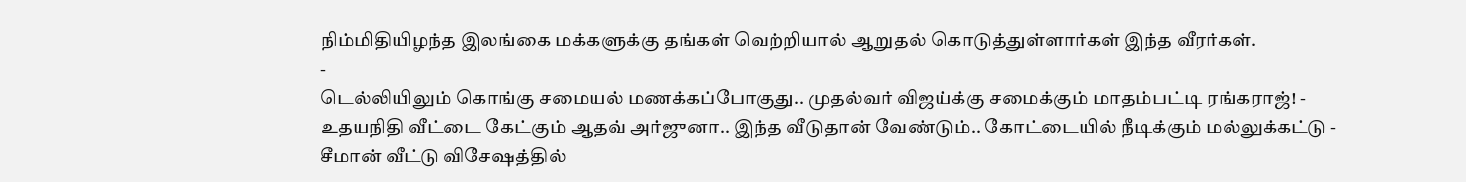நிம்மிதியிழந்த இலங்கை மக்களுக்கு தங்கள் வெற்றியால் ஆறுதல் கொடுத்துள்ளார்கள் இந்த வீரர்கள்.
-
டெல்லியிலும் கொங்கு சமையல் மணக்கப்போகுது.. முதல்வர் விஜய்க்கு சமைக்கும் மாதம்பட்டி ரங்கராஜ்! -
உதயநிதி வீட்டை கேட்கும் ஆதவ் அர்ஜுனா.. இந்த வீடுதான் வேண்டும்.. கோட்டையில் நீடிக்கும் மல்லுக்கட்டு -
சீமான் வீட்டு விசேஷத்தில்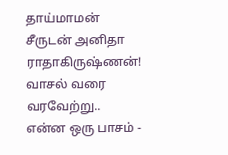தாய்மாமன் சீருடன் அனிதா ராதாகிருஷ்ணன்! வாசல் வரை வரவேற்று.. என்ன ஒரு பாசம் -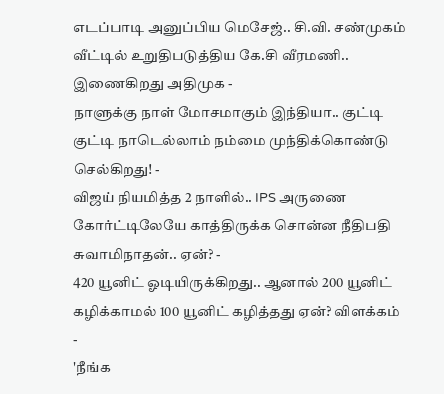எடப்பாடி அனுப்பிய மெசேஜ்.. சி.வி. சண்முகம் வீட்டில் உறுதிபடுத்திய கே.சி வீரமணி.. இணைகிறது அதிமுக -
நாளுக்கு நாள் மோசமாகும் இந்தியா.. குட்டி குட்டி நாடெல்லாம் நம்மை முந்திக்கொண்டு செல்கிறது! -
விஜய் நியமித்த 2 நாளில்.. IPS அருணை கோர்ட்டிலேயே காத்திருக்க சொன்ன நீதிபதி சுவாமிநாதன்.. ஏன்? -
420 யூனிட் ஓடியிருக்கிறது.. ஆனால் 200 யூனிட் கழிக்காமல் 100 யூனிட் கழித்தது ஏன்? விளக்கம் -
'நீங்க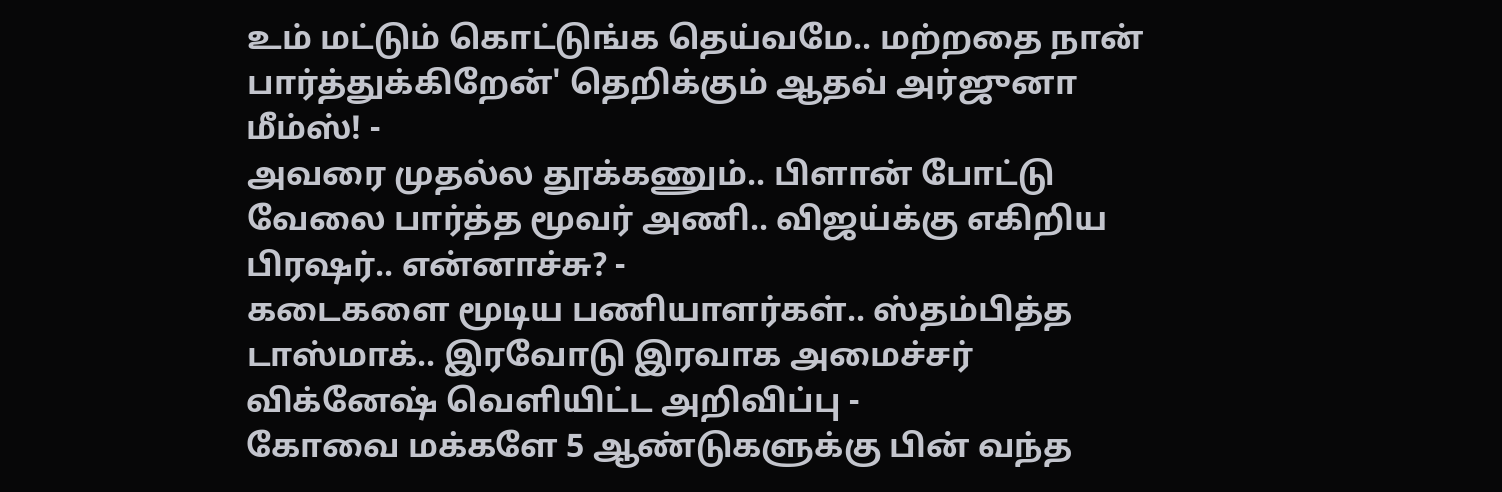உம் மட்டும் கொட்டுங்க தெய்வமே.. மற்றதை நான் பார்த்துக்கிறேன்' தெறிக்கும் ஆதவ் அர்ஜுனா மீம்ஸ்! -
அவரை முதல்ல தூக்கணும்.. பிளான் போட்டு வேலை பார்த்த மூவர் அணி.. விஜய்க்கு எகிறிய பிரஷர்.. என்னாச்சு? -
கடைகளை மூடிய பணியாளர்கள்.. ஸ்தம்பித்த டாஸ்மாக்.. இரவோடு இரவாக அமைச்சர் விக்னேஷ் வெளியிட்ட அறிவிப்பு -
கோவை மக்களே 5 ஆண்டுகளுக்கு பின் வந்த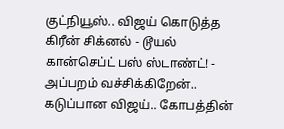குட்நியூஸ்.. விஜய் கொடுத்த கிரீன் சிக்னல் - டூயல் கான்செப்ட் பஸ் ஸ்டாண்ட்! -
அப்பறம் வச்சிக்கிறேன்.. கடுப்பான விஜய்.. கோபத்தின்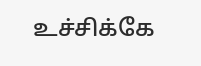உச்சிக்கே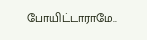போயிட்டாராமே..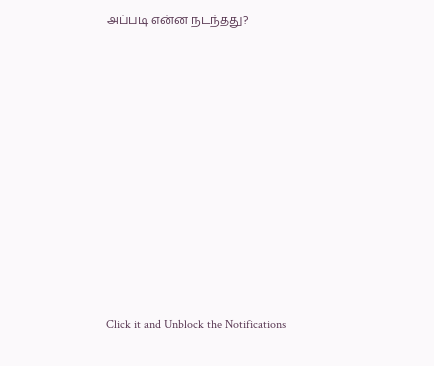அப்படி என்ன நடந்தது?












Click it and Unblock the Notifications